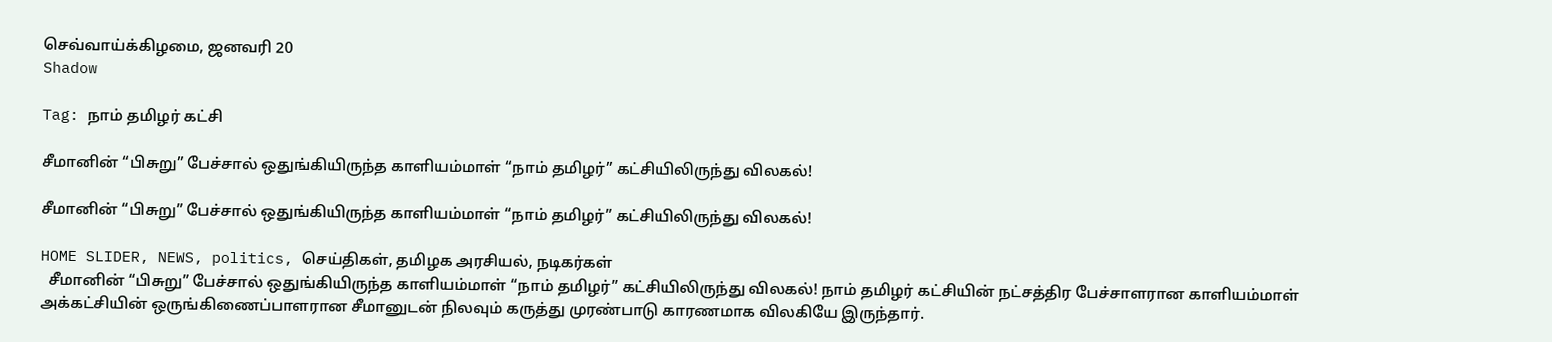செவ்வாய்க்கிழமை, ஜனவரி 20
Shadow

Tag: நாம் தமிழர் கட்சி

சீமானின் “பிசுறு” பேச்சால் ஒதுங்கியிருந்த காளியம்மாள் “நாம் தமிழர்” கட்சியிலிருந்து விலகல்!

சீமானின் “பிசுறு” பேச்சால் ஒதுங்கியிருந்த காளியம்மாள் “நாம் தமிழர்” கட்சியிலிருந்து விலகல்!

HOME SLIDER, NEWS, politics, செய்திகள், தமிழக அரசியல், நடிகர்கள்
  சீமானின் “பிசுறு” பேச்சால் ஒதுங்கியிருந்த காளியம்மாள் “நாம் தமிழர்” கட்சியிலிருந்து விலகல்! நாம் தமிழர் கட்சியின் நட்சத்திர பேச்சாளரான காளியம்மாள் அக்கட்சியின் ஒருங்கிணைப்பாளரான சீமானுடன் நிலவும் கருத்து முரண்பாடு காரணமாக விலகியே இருந்தார்.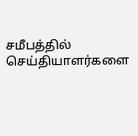சமீபத்தில் செய்தியாளர்களை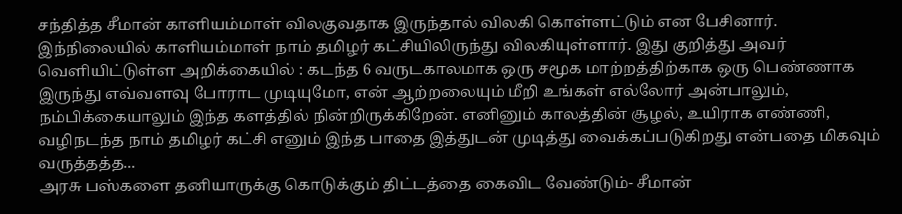சந்தித்த சீமான் காளியம்மாள் விலகுவதாக இருந்தால் விலகி கொள்ளட்டும் என பேசினார். இந்நிலையில் காளியம்மாள் நாம் தமிழர் கட்சியிலிருந்து விலகியுள்ளார். இது குறித்து அவர் வெளியிட்டுள்ள அறிக்கையில் : கடந்த 6 வருடகாலமாக ஒரு சமூக மாற்றத்திற்காக ஒரு பெண்ணாக இருந்து எவ்வளவு போராட முடியுமோ, என் ஆற்றலையும் மீறி உங்கள் எல்லோர் அன்பாலும், நம்பிக்கையாலும் இந்த களத்தில் நின்றிருக்கிறேன். எனினும் காலத்தின் சூழல், உயிராக எண்ணி, வழிநடந்த நாம் தமிழர் கட்சி எனும் இந்த பாதை இத்துடன் முடித்து வைக்கப்படுகிறது என்பதை மிகவும் வருத்தத்த...
அரசு பஸ்களை தனியாருக்கு கொடுக்கும் திட்டத்தை கைவிட வேண்டும்- சீமான்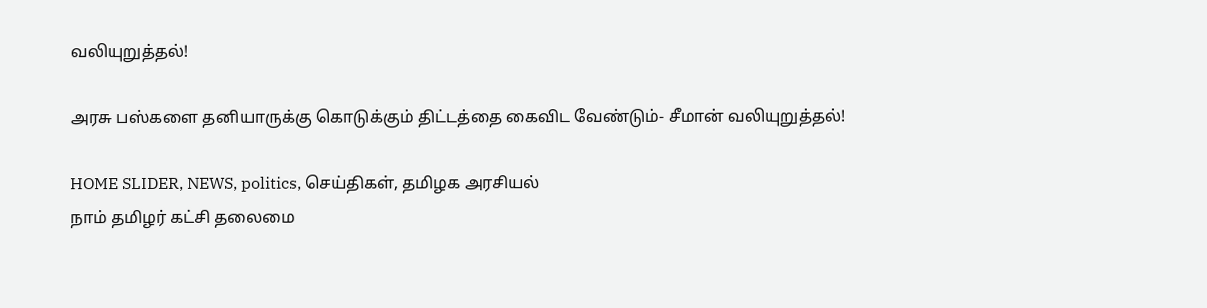வலியுறுத்தல்!

அரசு பஸ்களை தனியாருக்கு கொடுக்கும் திட்டத்தை கைவிட வேண்டும்- சீமான் வலியுறுத்தல்!

HOME SLIDER, NEWS, politics, செய்திகள், தமிழக அரசியல்
நாம் தமிழர் கட்சி தலைமை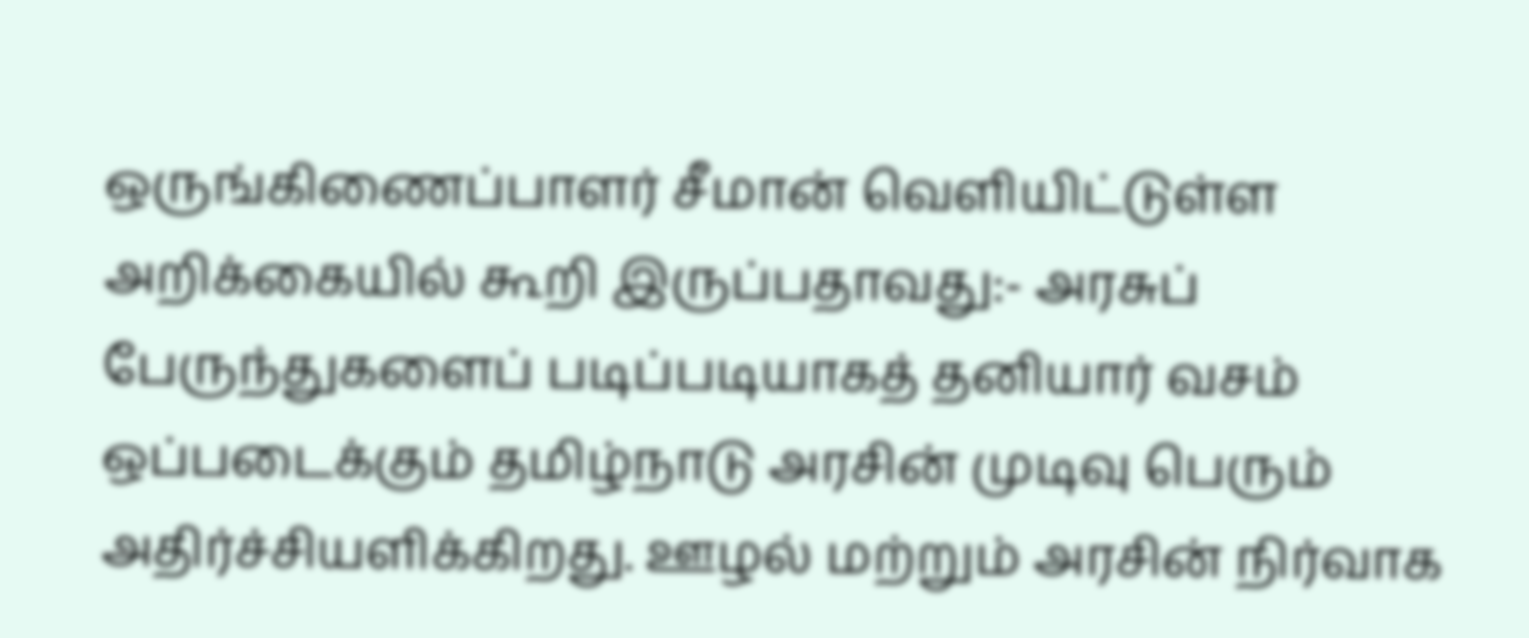ஒருங்கிணைப்பாளர் சீமான் வெளியிட்டுள்ள அறிக்கையில் கூறி இருப்பதாவது:- அரசுப் பேருந்துகளைப் படிப்படியாகத் தனியார் வசம் ஒப்படைக்கும் தமிழ்நாடு அரசின் முடிவு பெரும் அதிர்ச்சியளிக்கிறது. ஊழல் மற்றும் அரசின் நிர்வாக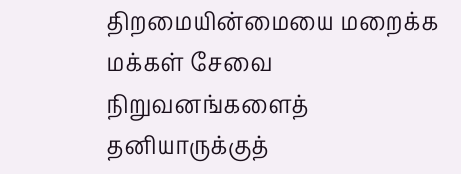திறமையின்மையை மறைக்க மக்கள் சேவை நிறுவனங்களைத் தனியாருக்குத்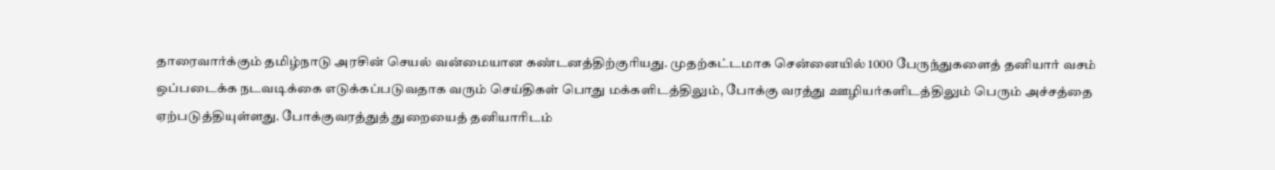தாரைவார்க்கும் தமிழ்நாடு அரசின் செயல் வன்மையான கண்டனத்திற்குரியது. முதற்கட்டமாக சென்னையில் 1000 பேருந்துகளைத் தனியார் வசம் ஒப்படைக்க நடவடிக்கை எடுக்கப்படுவதாக வரும் செய்திகள் பொது மக்களிடத்திலும், போக்கு வரத்து ஊழியர்களிடத்திலும் பெரும் அச்சத்தை ஏற்படுத்தியுள்ளது. போக்குவரத்துத் துறையைத் தனியாரிடம்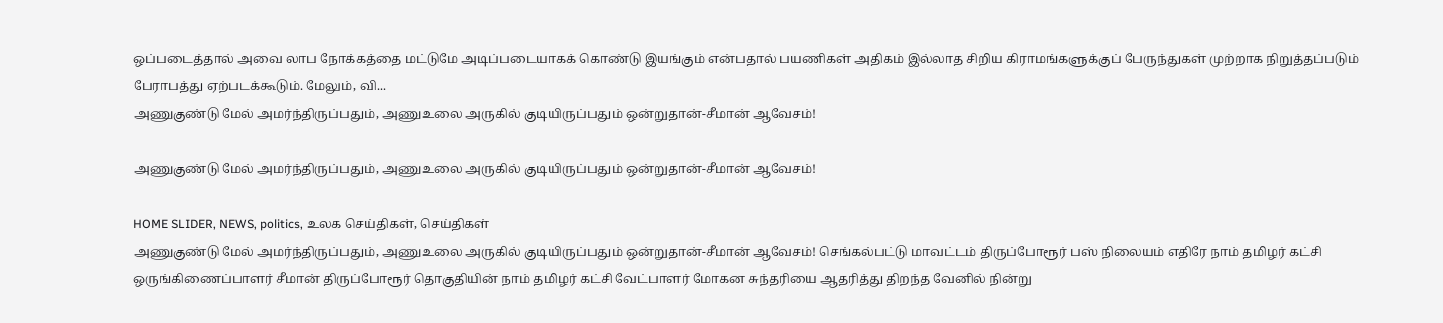ஒப்படைத்தால் அவை லாப நோக்கத்தை மட்டுமே அடிப்படையாகக் கொண்டு இயங்கும் என்பதால் பயணிகள் அதிகம் இல்லாத சிறிய கிராமங்களுக்குப் பேருந்துகள் முற்றாக நிறுத்தப்படும் பேராபத்து ஏற்படக்கூடும். மேலும், வி...
அணுகுண்டு மேல் அமர்ந்திருப்பதும், அணுஉலை அருகில் குடியிருப்பதும் ஒன்றுதான்-சீமான் ஆவேசம்!

அணுகுண்டு மேல் அமர்ந்திருப்பதும், அணுஉலை அருகில் குடியிருப்பதும் ஒன்றுதான்-சீமான் ஆவேசம்!

HOME SLIDER, NEWS, politics, உலக செய்திகள், செய்திகள்
அணுகுண்டு மேல் அமர்ந்திருப்பதும், அணுஉலை அருகில் குடியிருப்பதும் ஒன்றுதான்-சீமான் ஆவேசம்! செங்கல்பட்டு மாவட்டம் திருப்போரூர் பஸ் நிலையம் எதிரே நாம் தமிழர் கட்சி ஒருங்கிணைப்பாளர் சீமான் திருப்போரூர் தொகுதியின் நாம் தமிழர் கட்சி வேட்பாளர் மோகன சுந்தரியை ஆதரித்து திறந்த வேனில் நின்று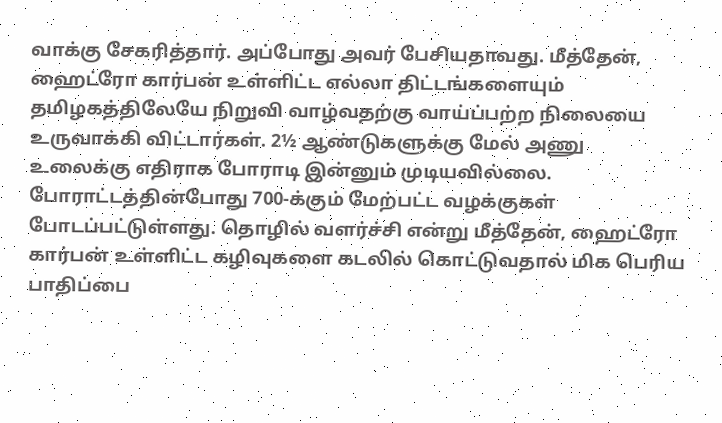வாக்கு சேகரித்தார். அப்போது அவர் பேசியதாவது. மீத்தேன், ஹைட்ரோ கார்பன் உள்ளிட்ட எல்லா திட்டங்களையும் தமிழகத்திலேயே நிறுவி வாழ்வதற்கு வாய்ப்பற்ற நிலையை உருவாக்கி விட்டார்கள். 2½ ஆண்டுகளுக்கு மேல் அணு உலைக்கு எதிராக போராடி இன்னும் முடியவில்லை. போராட்டத்தின்போது 700-க்கும் மேற்பட்ட வழக்குகள் போடப்பட்டுள்ளது. தொழில் வளர்ச்சி என்று மீத்தேன், ஹைட்ரோ கார்பன் உள்ளிட்ட கழிவுகளை கடலில் கொட்டுவதால் மிக பெரிய பாதிப்பை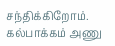சந்திக்கிறோம். கல்பாக்கம் அணு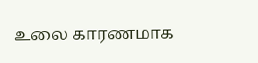உலை காரணமாக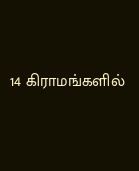14 கிராமங்களில்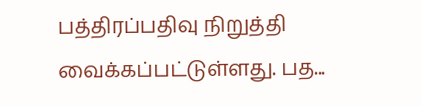பத்திரப்பதிவு நிறுத்தி வைக்கப்பட்டுள்ளது. பத...